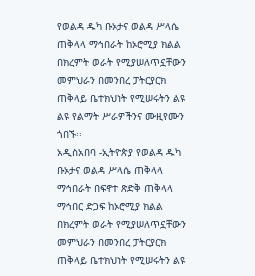የወልዳ ዱካ ቡኦታና ወልዳ ሥላሴ ጠቅላላ ማኅበራት ከኦሮሚያ ክልል በክረምት ወራት የሚያሠለጥኗቸውን መምህራን በመንበረ ፓትርያርክ ጠቅላይ ቤተክህነት የሚሠሩትን ልዩ ልዩ የልማት ሥራዎችንና ሙዚየሙን ጎበኙ፡፡
አዲስአበባ -ኢትዮጵያ የወልዳ ዱካ ቡኦታና ወልዳ ሥላሴ ጠቅላላ ማኅበራት በፍኖተ ጽድቅ ጠቅላላ ማኅበር ድጋፍ ከኦሮሚያ ክልል በክረምት ወራት የሚያሠለጥኗቸውን መምህራን በመንበረ ፓትርያርክ ጠቅላይ ቤተክህነት የሚሠሩትን ልዩ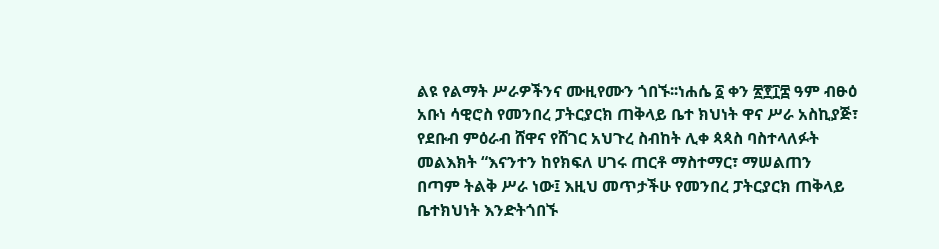ልዩ የልማት ሥራዎችንና ሙዚየሙን ጎበኙ፡፡ነሐሴ ፩ ቀን ፳፻፲፰ ዓም ብፁዕ አቡነ ሳዊሮስ የመንበረ ፓትርያርክ ጠቅላይ ቤተ ክህነት ዋና ሥራ አስኪያጅ፣ የደቡብ ምዕራብ ሸዋና የሸገር አህጉረ ስብከት ሊቀ ጳጳስ ባስተላለፉት መልእክት “እናንተን ከየክፍለ ሀገሩ ጠርቶ ማስተማር፣ ማሠልጠን በጣም ትልቅ ሥራ ነው፤ እዚህ መጥታችሁ የመንበረ ፓትርያርክ ጠቅላይ ቤተክህነት እንድትጎበኙ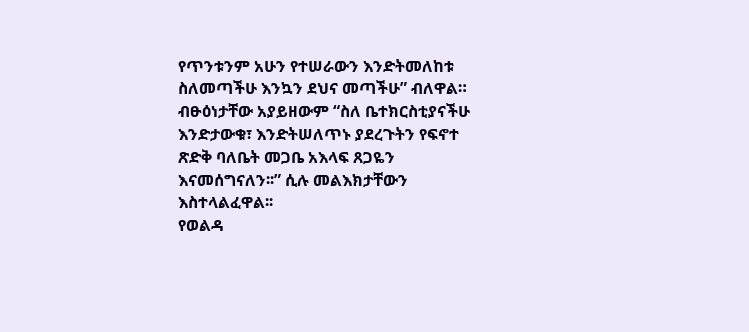የጥንቱንም አሁን የተሠራውን እንድትመለከቱ ስለመጣችሁ እንኳን ደህና መጣችሁ” ብለዋል። ብፁዕነታቸው አያይዘውም “ስለ ቤተክርስቲያናችሁ እንድታውቁ፣ እንድትሠለጥኑ ያደረጉትን የፍኖተ ጽድቅ ባለቤት መጋቤ አእላፍ ጸጋዬን እናመሰግናለን፡፡” ሲሉ መልእክታቸውን እስተላልፈዋል፡፡
የወልዳ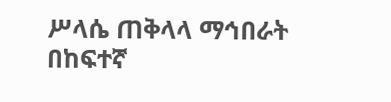ሥላሴ ጠቅላላ ማኅበራት በከፍተኛ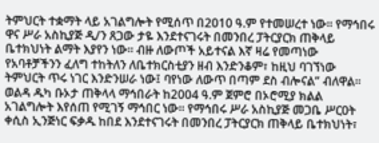ትምህርት ተቋማት ላይ አገልግሎት የሚሰጥ በ2010 ዓ.ም የተመሠረተ ነው፡፡ የማኅበሩ ዋና ሥራ አስኪያጅ ዲ/ን ጸጋው ታዬ እንደተናገሩት በመንበረ ፓትርያርክ ጠቅላይ ቤተክህነት ልማት እያየን ነው፡፡ ብዙ ለውጦች አይተናል እኛ ዛሬ የመጣነው የአባቶቻችንን ፈለግ ተከትለን ለቤተክርስቲያን ዘብ እንድንቆም፣ ከዚህ ባገኘነው ትምህርት ጥሩ ነገር እንድንሠራ ነው፤ ባየነው ለውጥ በጣም ደስ ብሎናል” ብለዋል፡፡
ወልዳ ዱካ ቡኦታ ጠቅላላ ማኅበራት ከ2004 ዓ.ም ጀምሮ በኦሮሚያ ክልል አገልግሎት እየሰጠ የሚገኝ ማኅበር ነው፡፡ የማኅበሩ ሥራ አስኪያጅ መጋቤ ሥርዐት ቀሲስ ኢንጅነር ፍቃዱ ከበደ እንደተናገሩት በመንበረ ፓትርያርክ ጠቅላይ ቤተክህነት፣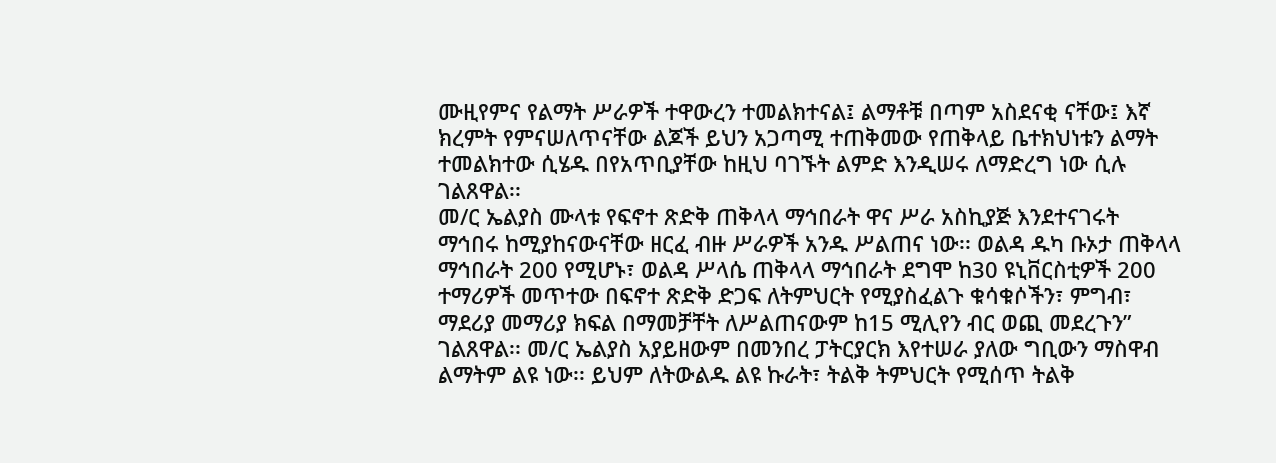ሙዚየምና የልማት ሥራዎች ተዋውረን ተመልክተናል፤ ልማቶቹ በጣም አስደናቂ ናቸው፤ እኛ ክረምት የምናሠለጥናቸው ልጆች ይህን አጋጣሚ ተጠቅመው የጠቅላይ ቤተክህነቱን ልማት ተመልክተው ሲሄዱ በየአጥቢያቸው ከዚህ ባገኙት ልምድ እንዲሠሩ ለማድረግ ነው ሲሉ ገልጸዋል፡፡
መ/ር ኤልያስ ሙላቱ የፍኖተ ጽድቅ ጠቅላላ ማኅበራት ዋና ሥራ አስኪያጅ እንደተናገሩት ማኅበሩ ከሚያከናውናቸው ዘርፈ ብዙ ሥራዎች አንዱ ሥልጠና ነው፡፡ ወልዳ ዱካ ቡኦታ ጠቅላላ ማኅበራት 200 የሚሆኑ፣ ወልዳ ሥላሴ ጠቅላላ ማኅበራት ደግሞ ከ30 ዩኒቨርስቲዎች 200 ተማሪዎች መጥተው በፍኖተ ጽድቅ ድጋፍ ለትምህርት የሚያስፈልጉ ቁሳቁሶችን፣ ምግብ፣ ማደሪያ መማሪያ ክፍል በማመቻቸት ለሥልጠናውም ከ15 ሚሊየን ብር ወጪ መደረጉን” ገልጸዋል፡፡ መ/ር ኤልያስ አያይዘውም በመንበረ ፓትርያርክ እየተሠራ ያለው ግቢውን ማስዋብ ልማትም ልዩ ነው፡፡ ይህም ለትውልዱ ልዩ ኩራት፣ ትልቅ ትምህርት የሚሰጥ ትልቅ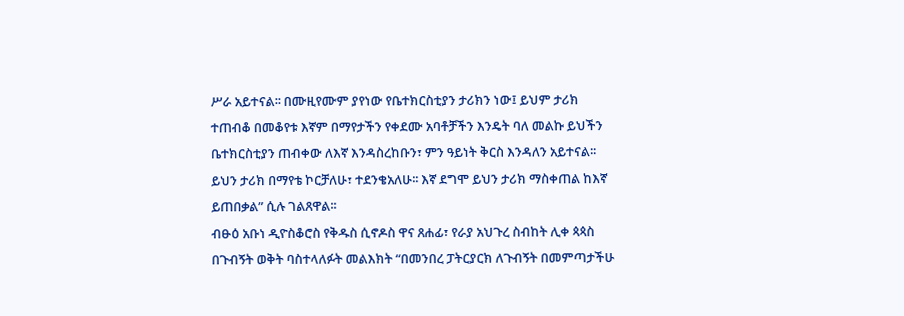ሥራ አይተናል፡፡ በሙዚየሙም ያየነው የቤተክርስቲያን ታሪክን ነው፤ ይህም ታሪክ ተጠብቆ በመቆየቱ እኛም በማየታችን የቀደሙ አባቶቻችን እንዴት ባለ መልኩ ይህችን ቤተክርስቲያን ጠብቀው ለእኛ እንዳስረከቡን፣ ምን ዓይነት ቅርስ እንዳለን አይተናል፡፡ ይህን ታሪክ በማየቴ ኮርቻለሁ፣ ተደንቄአለሁ፡፡ እኛ ደግሞ ይህን ታሪክ ማስቀጠል ከእኛ ይጠበቃል” ሲሉ ገልጸዋል፡፡
ብፁዕ አቡነ ዲዮስቆሮስ የቅዱስ ሲኖዶስ ዋና ጸሐፊ፣ የራያ አህጉረ ስብከት ሊቀ ጳጳስ በጉብኝት ወቅት ባስተላለፉት መልእክት “በመንበረ ፓትርያርክ ለጉብኝት በመምጣታችሁ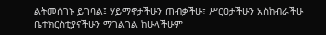ልትመሰገኑ ይገባል፤ ሃይማኖታችሁን ጠብቃችሁ፣ ሥርዐታችሁን አስከብራችሁ ቤተክርስቲያናችሁን ማገልገል ከሁላችሁም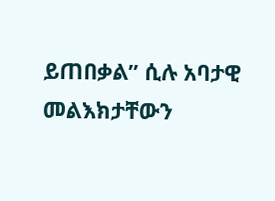ይጠበቃል” ሲሉ አባታዊ መልእክታቸውን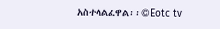አስተላልፈዋል፡፡©Eotc tv